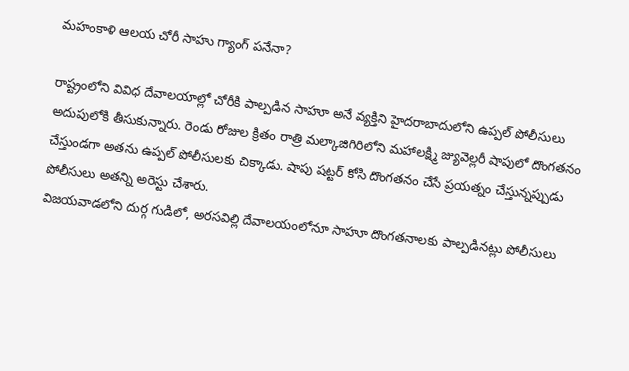మహంకాళి ఆలయ చోరీ సాహు గ్యాంగ్ పనేనా?

రాష్ట్రంలోని వివిధ దేవాలయాల్లో చోరీకి పాల్పడిన సాహూ అనే వ్యక్తిని హైదరాబాదులోని ఉప్పల్ పోలీసులు అదుపులోకి తీసుకున్నారు. రెండు రోజుల క్రితం రాత్రి మల్కాజిగిరిలోని మహాలక్ష్మి జ్యువెల్లరీ షాపులో దొంగతనం చేస్తుండగా అతను ఉప్పల్ పోలీసులకు చిక్కాడు. షాపు షట్టర్ కోసి దొంగతనం చేసే ప్రయత్నం చేస్తున్నప్పుడు పోలీసులు అతన్ని అరెస్టు చేశారు.
విజయవాడలోని దుర్గ గుడిలో, అరసవిల్లి దేవాలయంలోనూ సాహూ దొంగతనాలకు పాల్పడినట్లు పోలీసులు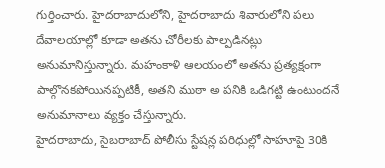గుర్తించారు. హైదరాబాదులోని, హైదరాబాదు శివారులోని పలు దేవాలయాల్లో కూడా అతను చోరీలకు పాల్పడినట్లు అనుమానిస్తున్నారు. మహంకాళి ఆలయంలో అతను ప్రత్యక్షంగా పాల్గొనకపోయినప్పటికీ, అతని ముఠా అ పనికి ఒడిగట్టి ఉంటుందనే అనుమానాలు వ్యక్తం చేస్తున్నారు.
హైదరాబాదు, సైబరాబాద్ పోలీసు స్టేషన్ల పరిధుల్లో సాహూపై 30కి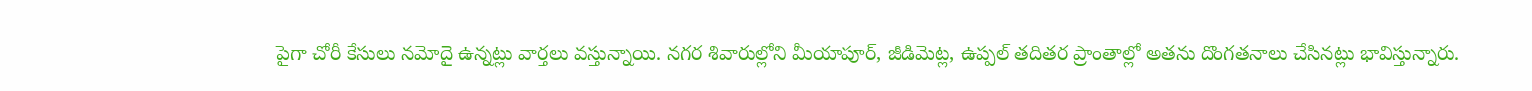పైగా చోరీ కేసులు నమోదై ఉన్నట్లు వార్తలు వస్తున్నాయి. నగర శివారుల్లోని మీయాపూర్, జీడిమెట్ల, ఉప్పల్ తదితర ప్రాంతాల్లో అతను దొంగతనాలు చేసినట్లు భావిస్తున్నారు.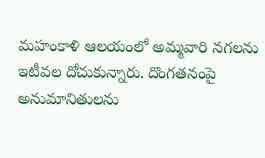మహంకాళి ఆలయంలో అమ్మవారి నగలను ఇటీవల దోచుకున్నారు. దొంగతనంపై అనుమానితులను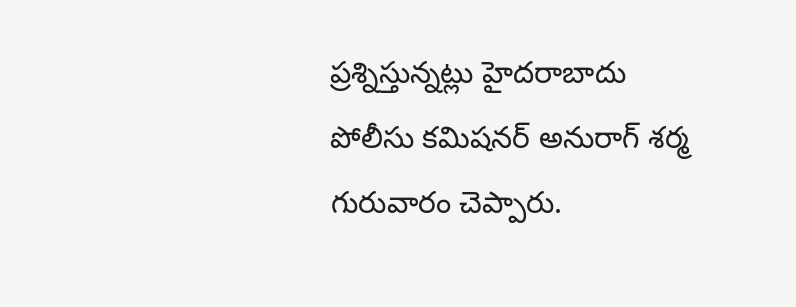ప్రశ్నిస్తున్నట్లు హైదరాబాదు పోలీసు కమిషనర్ అనురాగ్ శర్మ గురువారం చెప్పారు.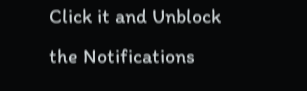Click it and Unblock the Notifications